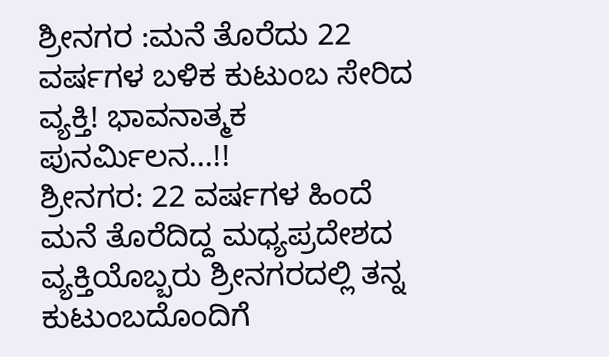ಶ್ರೀನಗರ :ಮನೆ ತೊರೆದು 22 ವರ್ಷಗಳ ಬಳಿಕ ಕುಟುಂಬ ಸೇರಿದ ವ್ಯಕ್ತಿ! ಭಾವನಾತ್ಮಕ ಪುನರ್ಮಿಲನ...!!
ಶ್ರೀನಗರ: 22 ವರ್ಷಗಳ ಹಿಂದೆ ಮನೆ ತೊರೆದಿದ್ದ ಮಧ್ಯಪ್ರದೇಶದ ವ್ಯಕ್ತಿಯೊಬ್ಬರು ಶ್ರೀನಗರದಲ್ಲಿ ತನ್ನ ಕುಟುಂಬದೊಂದಿಗೆ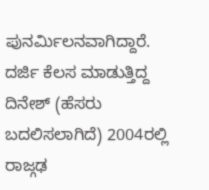ಪುನರ್ಮಿಲನವಾಗಿದ್ದಾರೆ.
ದರ್ಜಿ ಕೆಲಸ ಮಾಡುತ್ತಿದ್ದ ದಿನೇಶ್ (ಹೆಸರು ಬದಲಿಸಲಾಗಿದೆ) 2004ರಲ್ಲಿ ರಾಜ್ಗಢ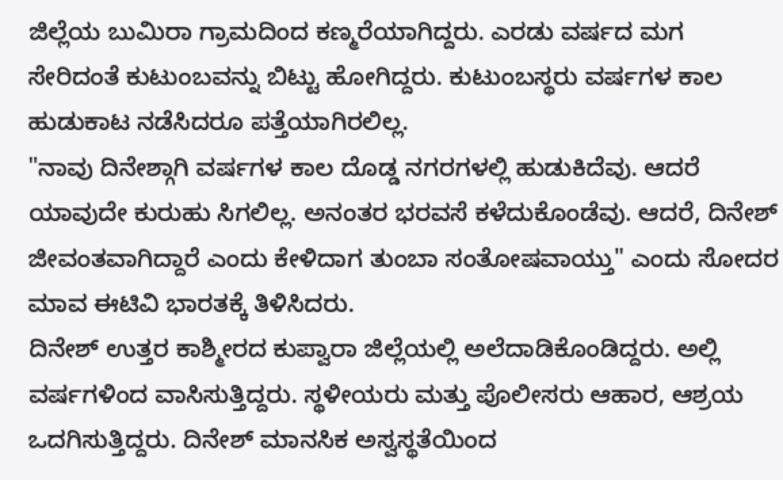ಜಿಲ್ಲೆಯ ಬುಮಿರಾ ಗ್ರಾಮದಿಂದ ಕಣ್ಮರೆಯಾಗಿದ್ದರು. ಎರಡು ವರ್ಷದ ಮಗ ಸೇರಿದಂತೆ ಕುಟುಂಬವನ್ನು ಬಿಟ್ಟು ಹೋಗಿದ್ದರು. ಕುಟುಂಬಸ್ಥರು ವರ್ಷಗಳ ಕಾಲ ಹುಡುಕಾಟ ನಡೆಸಿದರೂ ಪತ್ತೆಯಾಗಿರಲಿಲ್ಲ.
"ನಾವು ದಿನೇಶ್ಗಾಗಿ ವರ್ಷಗಳ ಕಾಲ ದೊಡ್ಡ ನಗರಗಳಲ್ಲಿ ಹುಡುಕಿದೆವು. ಆದರೆ ಯಾವುದೇ ಕುರುಹು ಸಿಗಲಿಲ್ಲ. ಅನಂತರ ಭರವಸೆ ಕಳೆದುಕೊಂಡೆವು. ಆದರೆ, ದಿನೇಶ್ ಜೀವಂತವಾಗಿದ್ದಾರೆ ಎಂದು ಕೇಳಿದಾಗ ತುಂಬಾ ಸಂತೋಷವಾಯ್ತು" ಎಂದು ಸೋದರ ಮಾವ ಈಟಿವಿ ಭಾರತಕ್ಕೆ ತಿಳಿಸಿದರು.
ದಿನೇಶ್ ಉತ್ತರ ಕಾಶ್ಮೀರದ ಕುಪ್ವಾರಾ ಜಿಲ್ಲೆಯಲ್ಲಿ ಅಲೆದಾಡಿಕೊಂಡಿದ್ದರು. ಅಲ್ಲಿ ವರ್ಷಗಳಿಂದ ವಾಸಿಸುತ್ತಿದ್ದರು. ಸ್ಥಳೀಯರು ಮತ್ತು ಪೊಲೀಸರು ಆಹಾರ, ಆಶ್ರಯ ಒದಗಿಸುತ್ತಿದ್ದರು. ದಿನೇಶ್ ಮಾನಸಿಕ ಅಸ್ವಸ್ಥತೆಯಿಂದ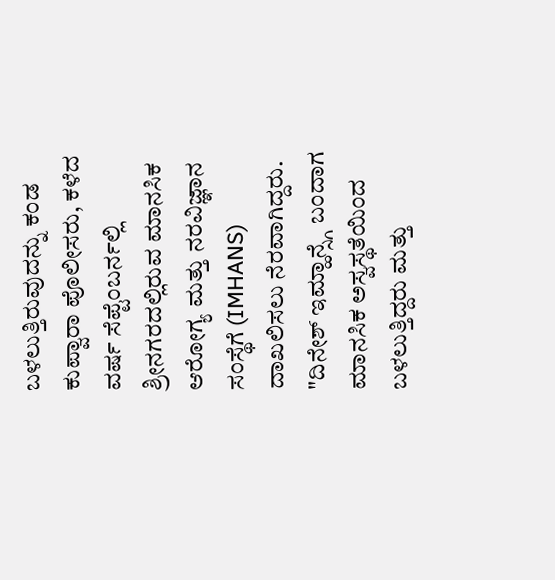ಬಳಲುತ್ತಿರುವುದನ್ನು ಕಂಡ ಕುಪ್ವಾರಾ ಪೊಲೀಸರು, ಕಳೆದ ವರ್ಷ ಸೆಪ್ಟೆಂಬರ್ನಲ್ಲಿ ಶ್ರೀನಗರದಲ್ಲಿರುವ ಮಾನಸಿಕ ಆರೋಗ್ಯ ಮತ್ತು ನರವಿಜ್ಞಾನ ಸಂಸ್ಥೆಗೆ (IMHANS) ದಾಖಲಿಸಲು ನೆರವಾಗಿದ್ದರು.
"ದಿನೇಶ್ ಇಮ್ಹಾನ್ಸ್ಗೆ ಬಂದಾಗ ಮಾನಸಿಕ ಅಸ್ವಸ್ಥತೆಯಿಂದ ಬಳಲುತ್ತಿದ್ದರು ಮತ್ತು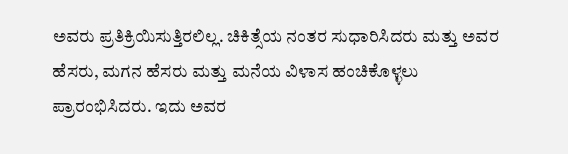ಅವರು ಪ್ರತಿಕ್ರಿಯಿಸುತ್ತಿರಲಿಲ್ಲ. ಚಿಕಿತ್ಸೆಯ ನಂತರ ಸುಧಾರಿಸಿದರು ಮತ್ತು ಅವರ ಹೆಸರು, ಮಗನ ಹೆಸರು ಮತ್ತು ಮನೆಯ ವಿಳಾಸ ಹಂಚಿಕೊಳ್ಳಲು ಪ್ರಾರಂಭಿಸಿದರು. ಇದು ಅವರ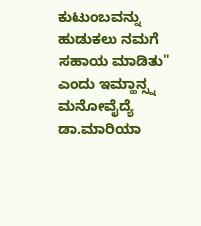ಕುಟುಂಬವನ್ನು ಹುಡುಕಲು ನಮಗೆ ಸಹಾಯ ಮಾಡಿತು" ಎಂದು ಇಮ್ಹಾನ್ಸ್ನ ಮನೋವೈದ್ಯೆ ಡಾ.ಮಾರಿಯಾ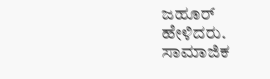ಜಹೂರ್ ಹೇಳಿದರು.
ಸಾಮಾಜಿಕ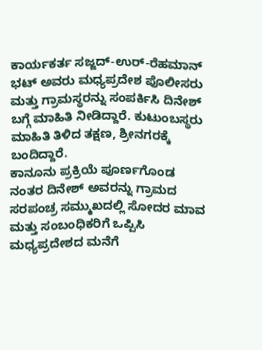ಕಾರ್ಯಕರ್ತ ಸಜ್ಜದ್-ಉರ್-ರೆಹಮಾನ್ ಭಟ್ ಅವರು ಮಧ್ಯಪ್ರದೇಶ ಪೊಲೀಸರು ಮತ್ತು ಗ್ರಾಮಸ್ಥರನ್ನು ಸಂಪರ್ಕಿಸಿ ದಿನೇಶ್ ಬಗ್ಗೆ ಮಾಹಿತಿ ನೀಡಿದ್ದಾರೆ. ಕುಟುಂಬಸ್ಥರು ಮಾಹಿತಿ ತಿಳಿದ ತಕ್ಷಣ, ಶ್ರೀನಗರಕ್ಕೆ ಬಂದಿದ್ದಾರೆ.
ಕಾನೂನು ಪ್ರಕ್ರಿಯೆ ಪೂರ್ಣಗೊಂಡ ನಂತರ ದಿನೇಶ್ ಅವರನ್ನು ಗ್ರಾಮದ ಸರಪಂಚ್ರ ಸಮ್ಮುಖದಲ್ಲಿ ಸೋದರ ಮಾವ ಮತ್ತು ಸಂಬಂಧಿಕರಿಗೆ ಒಪ್ಪಿಸಿ ಮಧ್ಯಪ್ರದೇಶದ ಮನೆಗೆ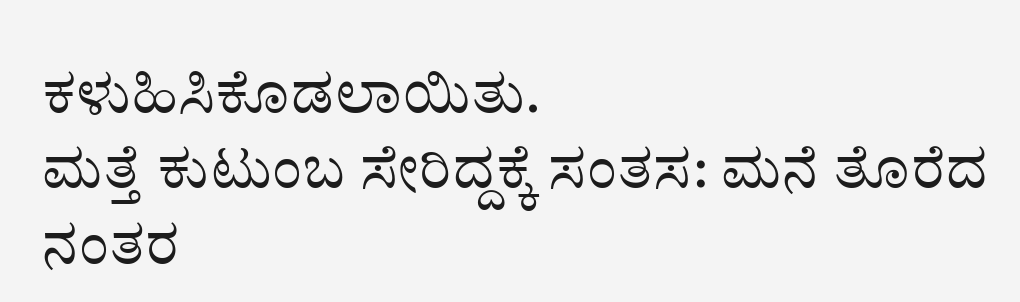ಕಳುಹಿಸಿಕೊಡಲಾಯಿತು.
ಮತ್ತೆ ಕುಟುಂಬ ಸೇರಿದ್ದಕ್ಕೆ ಸಂತಸ: ಮನೆ ತೊರೆದ ನಂತರ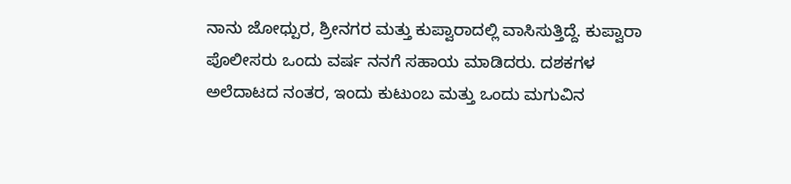ನಾನು ಜೋಧ್ಪುರ, ಶ್ರೀನಗರ ಮತ್ತು ಕುಪ್ವಾರಾದಲ್ಲಿ ವಾಸಿಸುತ್ತಿದ್ದೆ. ಕುಪ್ವಾರಾ ಪೊಲೀಸರು ಒಂದು ವರ್ಷ ನನಗೆ ಸಹಾಯ ಮಾಡಿದರು. ದಶಕಗಳ ಅಲೆದಾಟದ ನಂತರ, ಇಂದು ಕುಟುಂಬ ಮತ್ತು ಒಂದು ಮಗುವಿನ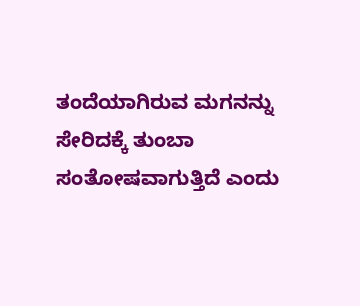ತಂದೆಯಾಗಿರುವ ಮಗನನ್ನು ಸೇರಿದಕ್ಕೆ ತುಂಬಾ ಸಂತೋಷವಾಗುತ್ತಿದೆ ಎಂದು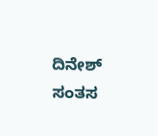ದಿನೇಶ್ ಸಂತಸ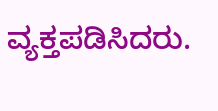ವ್ಯಕ್ತಪಡಿಸಿದರು.